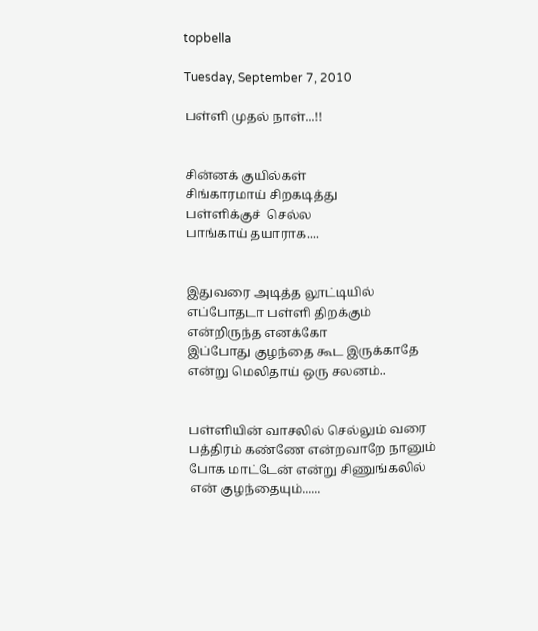topbella

Tuesday, September 7, 2010

பள்ளி முதல் நாள்...!!


சின்னக் குயில்கள்
சிங்காரமாய் சிறகடித்து
பள்ளிக்குச்  செல்ல
பாங்காய் தயாராக....


இதுவரை அடித்த லூட்டியில்
எப்போதடா பள்ளி திறக்கும்
என்றிருந்த எனக்கோ
இப்போது குழந்தை கூட இருக்காதே
என்று மெலிதாய் ஒரு சலனம்..


பள்ளியின் வாசலில் செல்லும் வரை
பத்திரம் கண்ணே என்றவாறே நானும்
போக மாட்டேன் என்று சிணுங்கலில்
என் குழந்தையும்......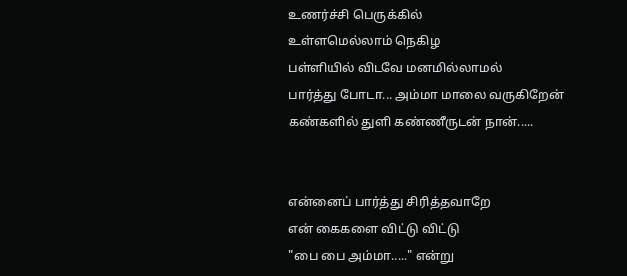உணர்ச்சி பெருக்கில்
உள்ளமெல்லாம் நெகிழ
பள்ளியில் விடவே மனமில்லாமல்
பார்த்து போடா... அம்மா மாலை வருகிறேன்
கண்களில் துளி கண்ணீருடன் நான்.....


என்னைப் பார்த்து சிரித்தவாறே
என் கைகளை விட்டு விட்டு
"பை பை அம்மா....." என்று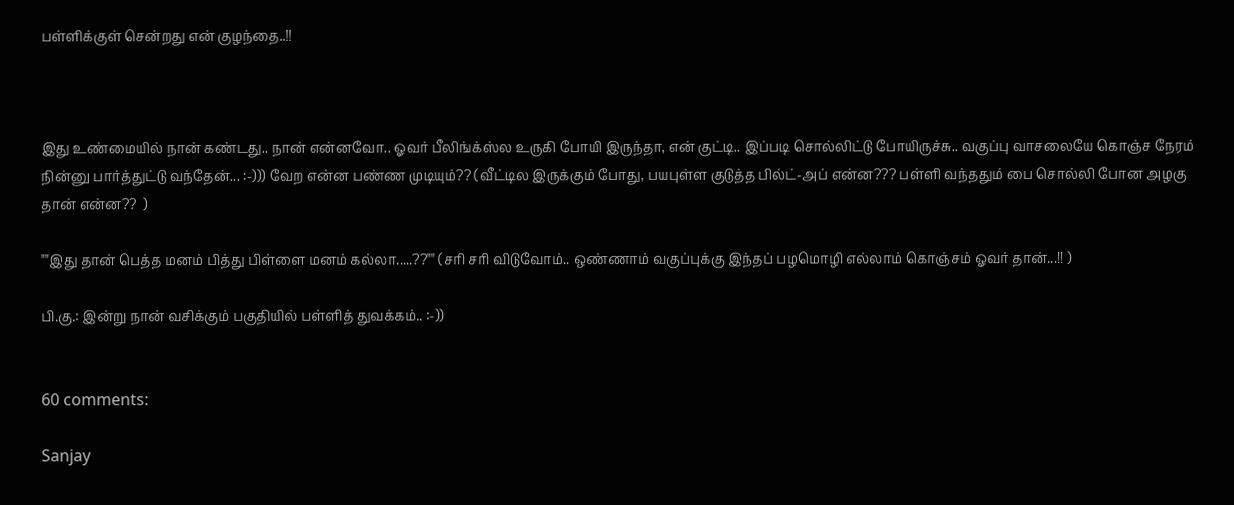பள்ளிக்குள் சென்றது என் குழந்தை..!!



இது உண்மையில் நான் கண்டது.. நான் என்னவோ.. ஓவர் பீலிங்க்ஸ்ல உருகி போயி இருந்தா, என் குட்டி.. இப்படி சொல்லிட்டு போயிருச்சு.. வகுப்பு வாசலையே கொஞ்ச நேரம் நின்னு பார்த்துட்டு வந்தேன்... :-))) வேற என்ன பண்ண முடியும்?? (வீட்டில இருக்கும் போது, பயபுள்ள குடுத்த பில்ட்-அப் என்ன??? பள்ளி வந்ததும் பை சொல்லி போன அழகு தான் என்ன??  )

""இது தான் பெத்த மனம் பித்து பிள்ளை மனம் கல்லா.....??"" (சரி சரி விடுவோம்.. ஒண்ணாம் வகுப்புக்கு இந்தப் பழமொழி எல்லாம் கொஞ்சம் ஓவர் தான்...!! )

பி.கு.: இன்று நான் வசிக்கும் பகுதியில் பள்ளித் துவக்கம்.. :-))


60 comments:

Sanjay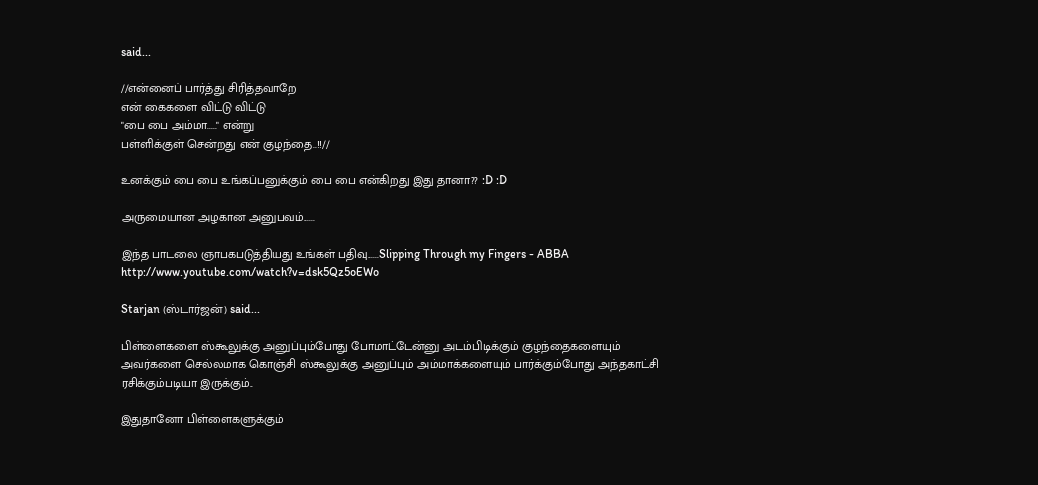said...

//என்னைப் பார்த்து சிரித்தவாறே
என் கைகளை விட்டு விட்டு
"பை பை அம்மா....." என்று
பள்ளிக்குள் சென்றது என் குழந்தை..!!//

உனக்கும் பை பை உங்கப்பனுக்கும் பை பை என்கிறது இது தானா?? :D :D

அருமையான அழகான அனுபவம்......

இந்த பாடலை ஞாபகபடுத்தியது உங்கள் பதிவு......Slipping Through my Fingers - ABBA
http://www.youtube.com/watch?v=dsk5Qz5oEWo

Starjan (ஸ்டார்ஜன்) said...

பிள்ளைகளை ஸ்கூலுக்கு அனுப்பும்போது போமாட்டேன்னு அடம்பிடிக்கும் குழந்தைகளையும் அவர்களை செல்லமாக கொஞ்சி ஸ்கூலுக்கு அனுப்பும் அம்மாக்களையும் பார்க்கும்போது அந்தகாட்சி ரசிக்கும்படியா இருக்கும்..

இதுதானோ பிள்ளைகளுக்கும்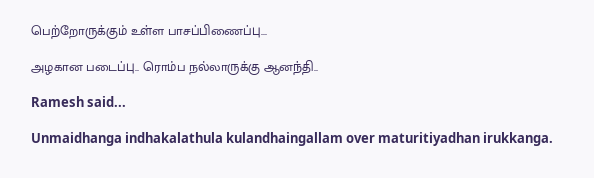பெற்றோருக்கும் உள்ள பாசப்பிணைப்பு...

அழகான படைப்பு.. ரொம்ப நல்லாருக்கு ஆனந்தி..

Ramesh said...

Unmaidhanga indhakalathula kulandhaingallam over maturitiyadhan irukkanga.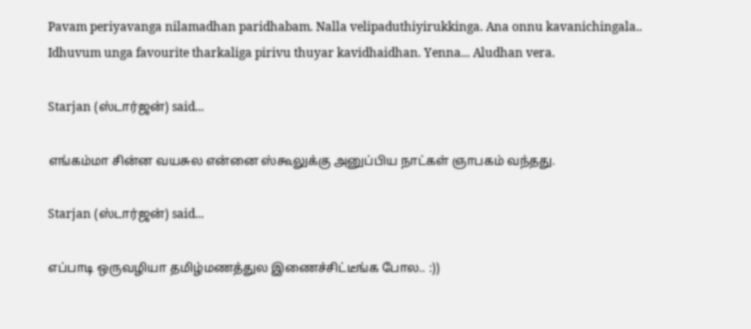Pavam periyavanga nilamadhan paridhabam. Nalla velipaduthiyirukkinga. Ana onnu kavanichingala.. Idhuvum unga favourite tharkaliga pirivu thuyar kavidhaidhan. Yenna... Aludhan vera.

Starjan (ஸ்டார்ஜன்) said...

எங்கம்மா சின்ன வயசுல என்னை ஸ்கூலுக்கு அனுப்பிய நாட்கள் ஞாபகம் வந்தது.

Starjan (ஸ்டார்ஜன்) said...

எப்பாடி ஒருவழியா தமிழ்மணத்துல இணைச்சிட்டீங்க போல.. :))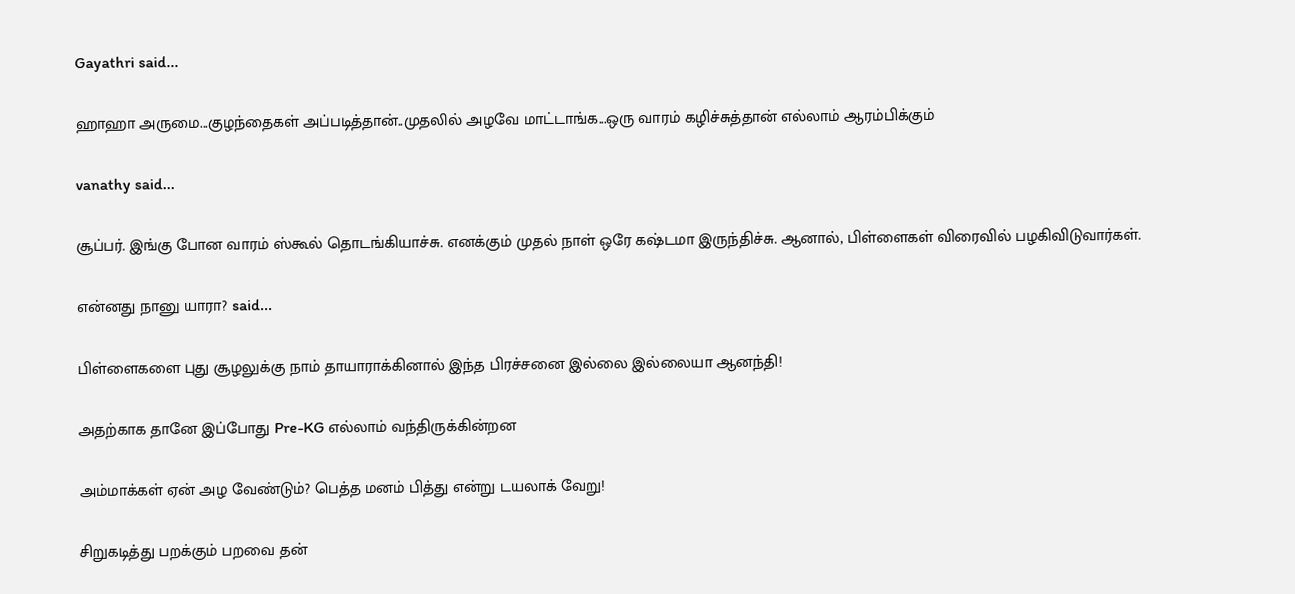Gayathri said...

ஹாஹா அருமை...குழந்தைகள் அப்படித்தான்..முதலில் அழவே மாட்டாங்க...ஒரு வாரம் கழிச்சுத்தான் எல்லாம் ஆரம்பிக்கும்

vanathy said...

சூப்பர். இங்கு போன வாரம் ஸ்கூல் தொடங்கியாச்சு. எனக்கும் முதல் நாள் ஒரே கஷ்டமா இருந்திச்சு. ஆனால், பிள்ளைகள் விரைவில் பழகிவிடுவார்கள்.

என்னது நானு யாரா? said...

பிள்ளைகளை புது சூழலுக்கு நாம் தாயாராக்கினால் இந்த பிரச்சனை இல்லை இல்லையா ஆனந்தி!

அதற்காக தானே இப்போது Pre-KG எல்லாம் வந்திருக்கின்றன

அம்மாக்கள் ஏன் அழ வேண்டும்? பெத்த மனம் பித்து என்று டயலாக் வேறு!

சிறுகடித்து பறக்கும் பறவை தன்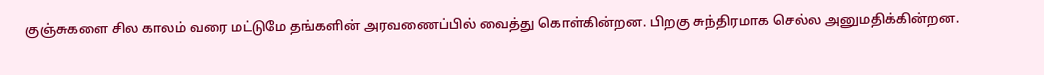குஞ்சுகளை சில காலம் வரை மட்டுமே தங்களின் அரவணைப்பில் வைத்து கொள்கின்றன. பிறகு சுந்திரமாக செல்ல அனுமதிக்கின்றன.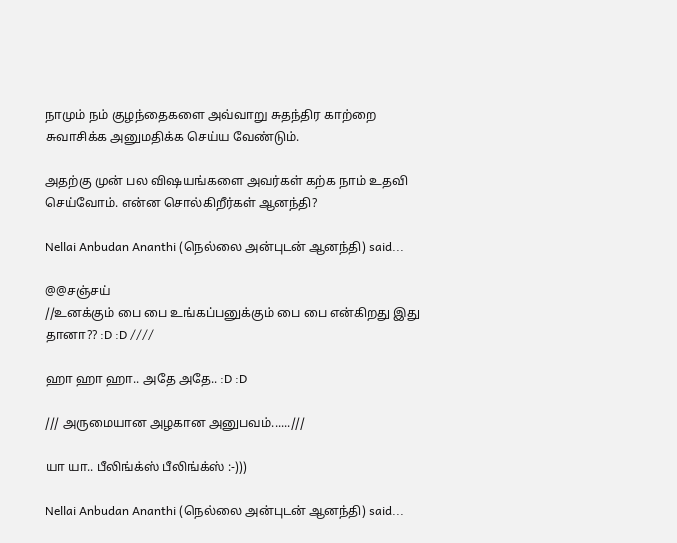நாமும் நம் குழந்தைகளை அவ்வாறு சுதந்திர காற்றை சுவாசிக்க அனுமதிக்க செய்ய வேண்டும்.

அதற்கு முன் பல விஷயங்களை அவர்கள் கற்க நாம் உதவி செய்வோம். என்ன சொல்கிறீர்கள் ஆனந்தி?

Nellai Anbudan Ananthi (நெல்லை அன்புடன் ஆனந்தி) said...

@@சஞ்சய்
//உனக்கும் பை பை உங்கப்பனுக்கும் பை பை என்கிறது இது தானா?? :D :D ////

ஹா ஹா ஹா.. அதே அதே.. :D :D

/// அருமையான அழகான அனுபவம்......///

யா யா.. பீலிங்க்ஸ் பீலிங்க்ஸ் :-)))

Nellai Anbudan Ananthi (நெல்லை அன்புடன் ஆனந்தி) said...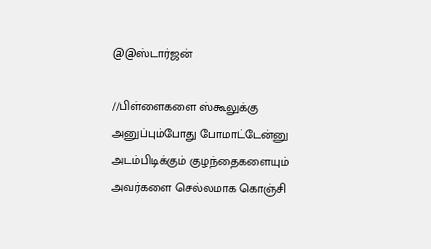@@ஸ்டார்ஜன்

//பிள்ளைகளை ஸ்கூலுக்கு அனுப்பும்போது போமாட்டேன்னு அடம்பிடிக்கும் குழந்தைகளையும் அவர்களை செல்லமாக கொஞ்சி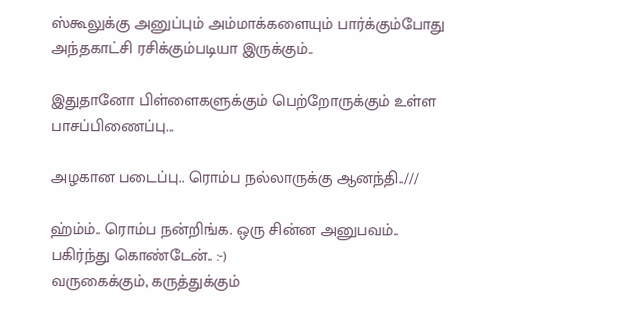ஸ்கூலுக்கு அனுப்பும் அம்மாக்களையும் பார்க்கும்போது அந்தகாட்சி ரசிக்கும்படியா இருக்கும்..

இதுதானோ பிள்ளைகளுக்கும் பெற்றோருக்கும் உள்ள பாசப்பிணைப்பு...

அழகான படைப்பு.. ரொம்ப நல்லாருக்கு ஆனந்தி..///

ஹ்ம்ம்.. ரொம்ப நன்றிங்க. ஒரு சின்ன அனுபவம்.. பகிர்ந்து கொண்டேன்.. :-)
வருகைக்கும், கருத்துக்கும்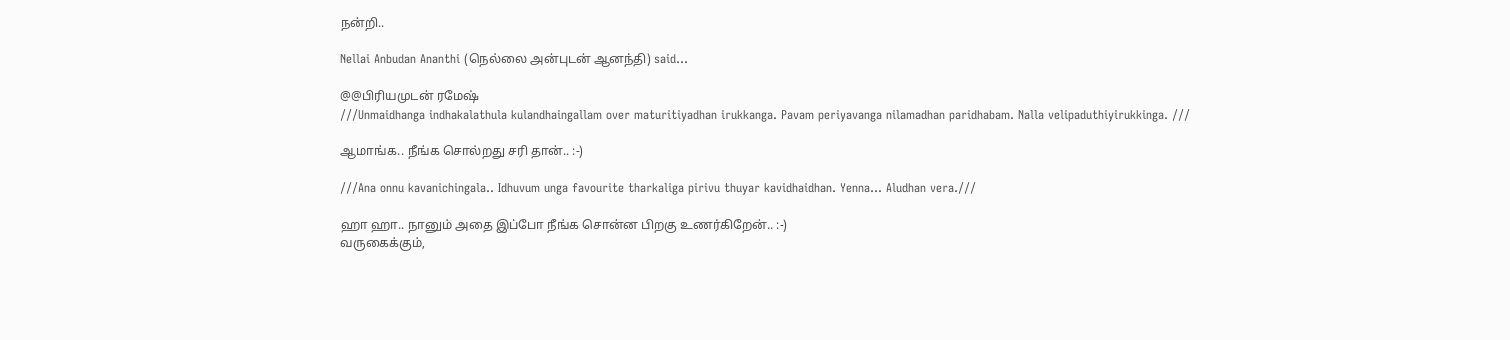நன்றி..

Nellai Anbudan Ananthi (நெல்லை அன்புடன் ஆனந்தி) said...

@@பிரியமுடன் ரமேஷ்
///Unmaidhanga indhakalathula kulandhaingallam over maturitiyadhan irukkanga. Pavam periyavanga nilamadhan paridhabam. Nalla velipaduthiyirukkinga. ///

ஆமாங்க.. நீங்க சொல்றது சரி தான்.. :-)

///Ana onnu kavanichingala.. Idhuvum unga favourite tharkaliga pirivu thuyar kavidhaidhan. Yenna... Aludhan vera.///

ஹா ஹா.. நானும் அதை இப்போ நீங்க சொன்ன பிறகு உணர்கிறேன்.. :-)
வருகைக்கும்,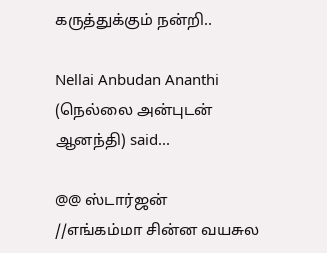கருத்துக்கும் நன்றி..

Nellai Anbudan Ananthi (நெல்லை அன்புடன் ஆனந்தி) said...

@@ ஸ்டார்ஜன்
//எங்கம்மா சின்ன வயசுல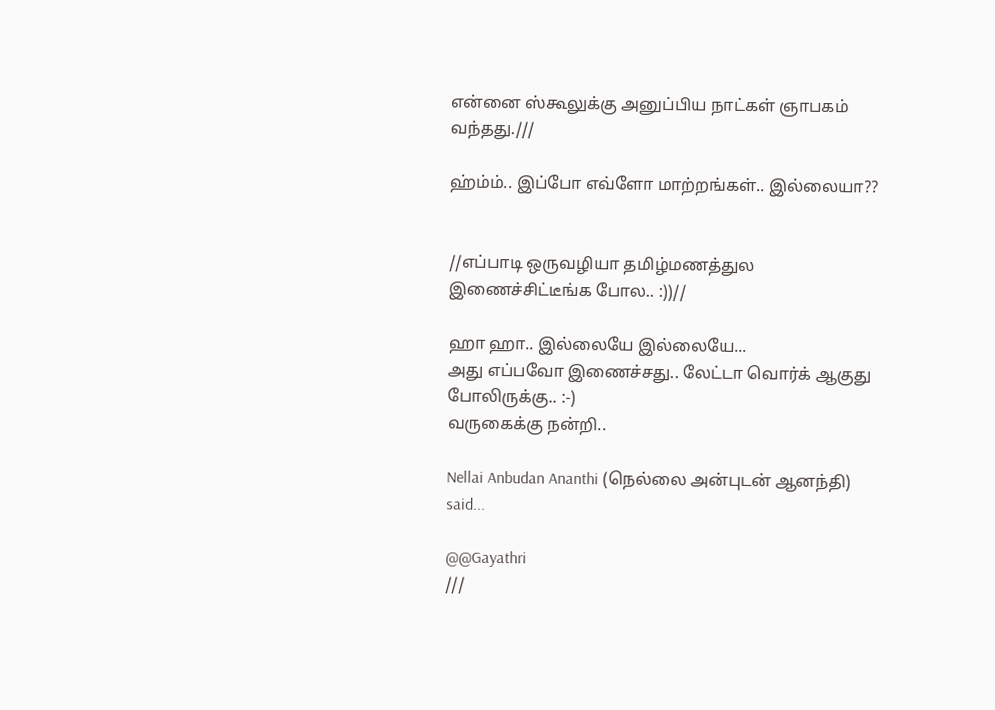என்னை ஸ்கூலுக்கு அனுப்பிய நாட்கள் ஞாபகம் வந்தது.///

ஹ்ம்ம்.. இப்போ எவ்ளோ மாற்றங்கள்.. இல்லையா??


//எப்பாடி ஒருவழியா தமிழ்மணத்துல இணைச்சிட்டீங்க போல.. :))//

ஹா ஹா.. இல்லையே இல்லையே...
அது எப்பவோ இணைச்சது.. லேட்டா வொர்க் ஆகுது போலிருக்கு.. :-)
வருகைக்கு நன்றி..

Nellai Anbudan Ananthi (நெல்லை அன்புடன் ஆனந்தி) said...

@@Gayathri
///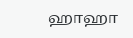ஹாஹா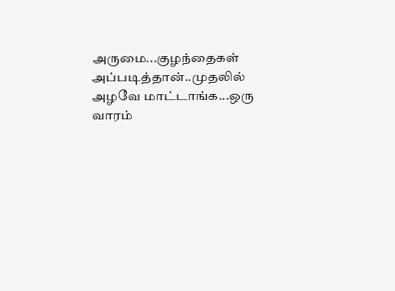அருமை...குழந்தைகள் அப்படித்தான்..முதலில் அழவே மாட்டாங்க...ஒரு வாரம்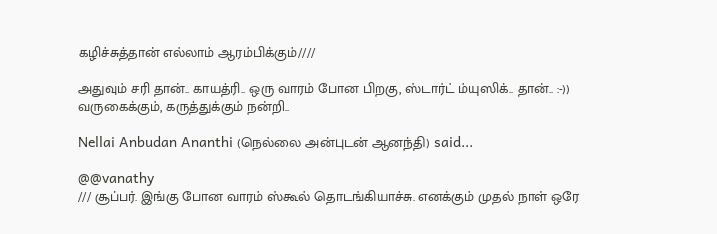கழிச்சுத்தான் எல்லாம் ஆரம்பிக்கும்////

அதுவும் சரி தான்.. காயத்ரி.. ஒரு வாரம் போன பிறகு, ஸ்டார்ட் ம்யுஸிக்.. தான்.. :-))
வருகைக்கும், கருத்துக்கும் நன்றி..

Nellai Anbudan Ananthi (நெல்லை அன்புடன் ஆனந்தி) said...

@@vanathy
/// சூப்பர். இங்கு போன வாரம் ஸ்கூல் தொடங்கியாச்சு. எனக்கும் முதல் நாள் ஒரே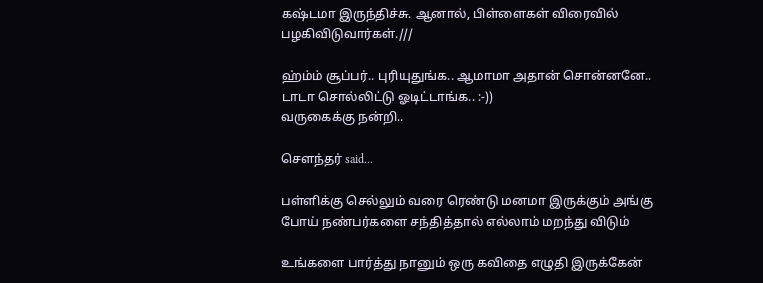கஷ்டமா இருந்திச்சு. ஆனால், பிள்ளைகள் விரைவில் பழகிவிடுவார்கள்.///

ஹ்ம்ம் சூப்பர்.. புரியுதுங்க.. ஆமாமா அதான் சொன்னனே.. டாடா சொல்லிட்டு ஓடிட்டாங்க.. :-))
வருகைக்கு நன்றி..

சௌந்தர் said...

பள்ளிக்கு செல்லும் வரை ரெண்டு மனமா இருக்கும் அங்கு போய் நண்பர்களை சந்தித்தால் எல்லாம் மறந்து விடும்

உங்களை பார்த்து நானும் ஒரு கவிதை எழுதி இருக்கேன்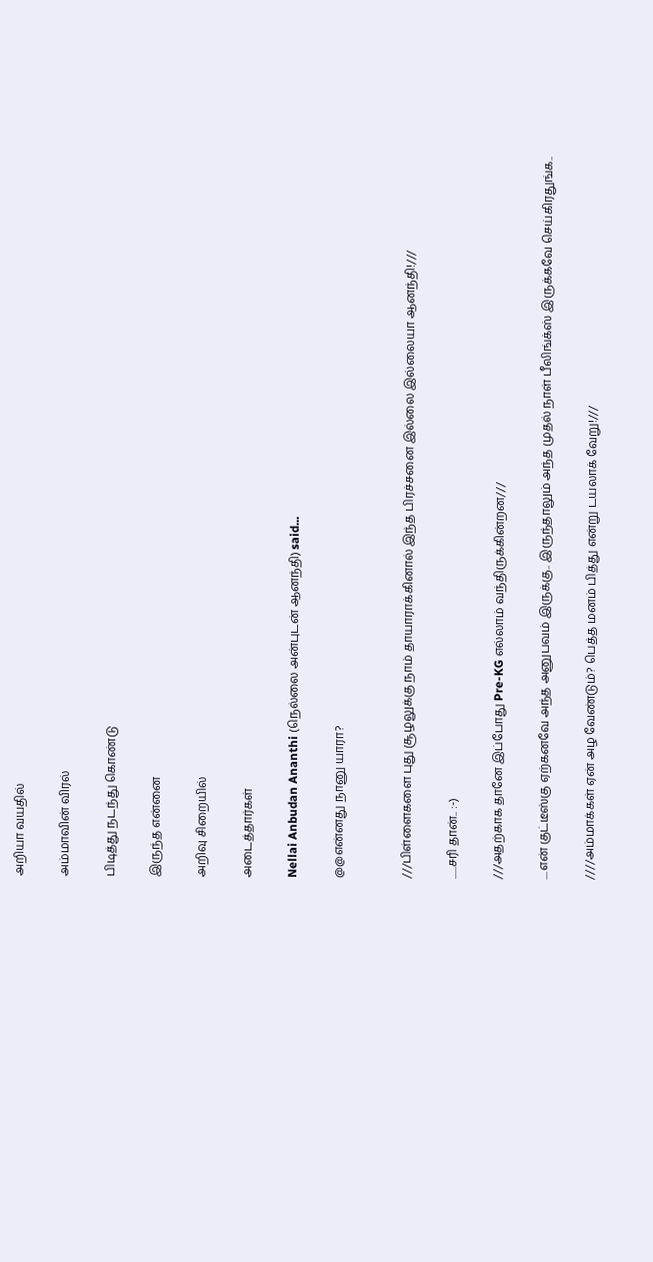அறியா வயதில்

அம்மாவின் விரல்

பிடித்து நடந்து கொண்டு

இருந்த என்னை

அறிவு சிறையில்

அடைத்தார்கள்

Nellai Anbudan Ananthi (நெல்லை அன்புடன் ஆனந்தி) said...

@@என்னது நானு யாரா?


///பிள்ளைகளை புது சூழலுக்கு நாம் தாயாராக்கினால் இந்த பிரச்சனை இல்லை இல்லையா ஆனந்தி!///

......சரி தான்.. :-)

///அதற்காக தானே இப்போது Pre-KG எல்லாம் வந்திருக்கின்றன///

....என் குட்டீஸ்கு ஏற்கனவே அந்த அனுபவம் இருக்கு.. இருந்தாலும் அந்த முதல் நாள் பீலிங்க்ஸ் இருக்கவே செய்கிரதுங்க..

////அம்மாக்கள் ஏன் அழ வேண்டும்? பெத்த மனம் பித்து என்று டயலாக் வேறு!///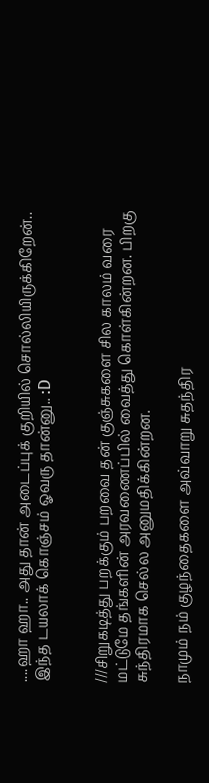....ஹா ஹா.. அது தான் அடைப்புக் குறியில் சொல்லியிருக்கிறேன்.. இந்த டயலாக் கொஞ்சம் ஓவரு தான்னு.. :D


///சிறுகடித்து பறக்கும் பறவை தன் குஞ்சுகளை சில காலம் வரை மட்டுமே தங்களின் அரவணைப்பில் வைத்து கொள்கின்றன. பிறகு சுந்திரமாக செல்ல அனுமதிக்கின்றன.

நாமும் நம் குழந்தைகளை அவ்வாறு சுதந்திர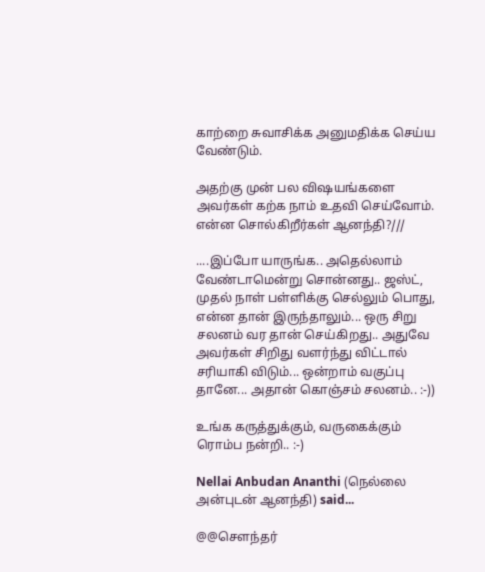காற்றை சுவாசிக்க அனுமதிக்க செய்ய வேண்டும்.

அதற்கு முன் பல விஷயங்களை அவர்கள் கற்க நாம் உதவி செய்வோம். என்ன சொல்கிறீர்கள் ஆனந்தி?///

....இப்போ யாருங்க.. அதெல்லாம் வேண்டாமென்று சொன்னது.. ஜஸ்ட், முதல் நாள் பள்ளிக்கு செல்லும் பொது, என்ன தான் இருந்தாலும்... ஒரு சிறு சலனம் வர தான் செய்கிறது.. அதுவே அவர்கள் சிறிது வளர்ந்து விட்டால் சரியாகி விடும்... ஒன்றாம் வகுப்பு தானே... அதான் கொஞ்சம் சலனம்.. :-))

உங்க கருத்துக்கும், வருகைக்கும் ரொம்ப நன்றி.. :-)

Nellai Anbudan Ananthi (நெல்லை அன்புடன் ஆனந்தி) said...

@@சௌந்தர்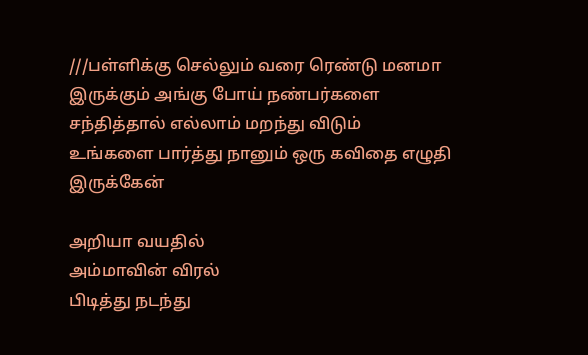///பள்ளிக்கு செல்லும் வரை ரெண்டு மனமா இருக்கும் அங்கு போய் நண்பர்களை சந்தித்தால் எல்லாம் மறந்து விடும்
உங்களை பார்த்து நானும் ஒரு கவிதை எழுதி இருக்கேன்

அறியா வயதில்
அம்மாவின் விரல்
பிடித்து நடந்து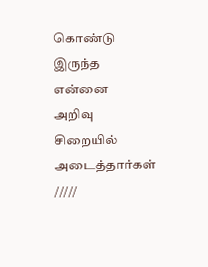கொண்டு
இருந்த என்னை
அறிவு சிறையில்
அடைத்தார்கள் /////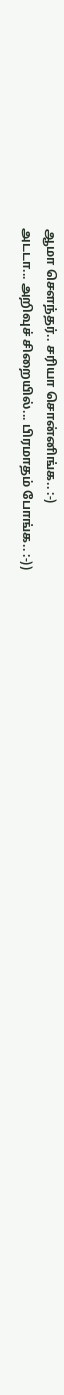ஆமா சௌந்தர்.. சரியா சொன்னிங்க.. :-)
அடடா... அறிவுச் சிறையில்... பிரமாதம் போங்க.. :-))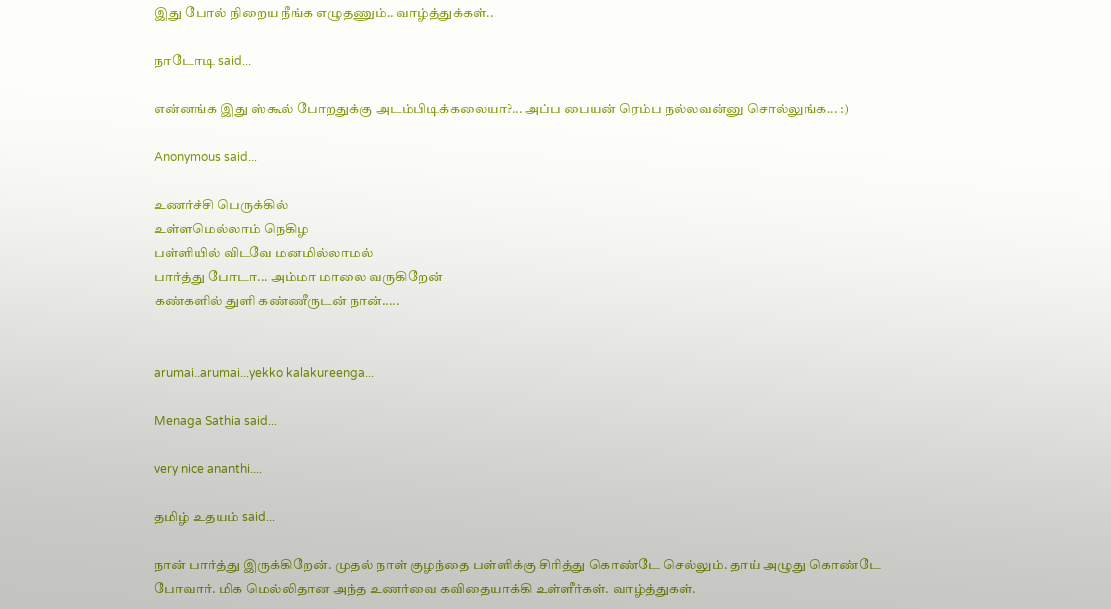இது போல் நிறைய நீங்க எழுதணும்.. வாழ்த்துக்கள்..

நாடோடி said...

என்ன‌ங்க‌ இது ஸ்கூல் போற‌துக்கு அட‌ம்பிடிக்க‌லையா?... அப்ப‌ பைய‌ன் ரெம்ப‌ ந‌ல்ல‌வ‌ன்னு சொல்லுங்க‌... :)

Anonymous said...

உணர்ச்சி பெருக்கில்
உள்ளமெல்லாம் நெகிழ
பள்ளியில் விடவே மனமில்லாமல்
பார்த்து போடா... அம்மா மாலை வருகிறேன்
கண்களில் துளி கண்ணீருடன் நான்.....


arumai..arumai...yekko kalakureenga...

Menaga Sathia said...

very nice ananthi....

தமிழ் உதயம் said...

நான் பார்த்து இருக்கிறேன். முதல் நாள் குழந்தை பள்ளிக்கு சிரித்து கொண்டே செல்லும். தாய் அழுது கொண்டே போவார். மிக மெல்லிதான அந்த உணர்வை கவிதையாக்கி உள்ளீர்கள். வாழ்த்துகள்.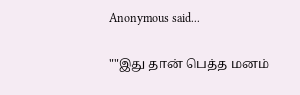Anonymous said...

""இது தான் பெத்த மனம்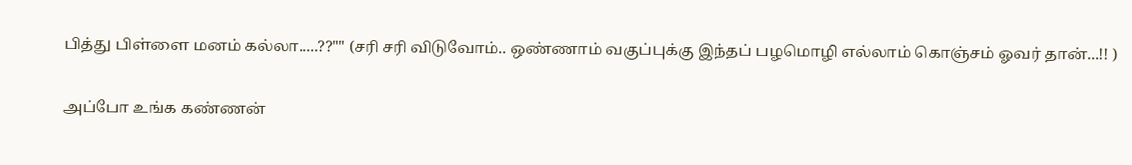பித்து பிள்ளை மனம் கல்லா.....??"" (சரி சரி விடுவோம்.. ஒண்ணாம் வகுப்புக்கு இந்தப் பழமொழி எல்லாம் கொஞ்சம் ஓவர் தான்...!! )

அப்போ உங்க கண்ணன்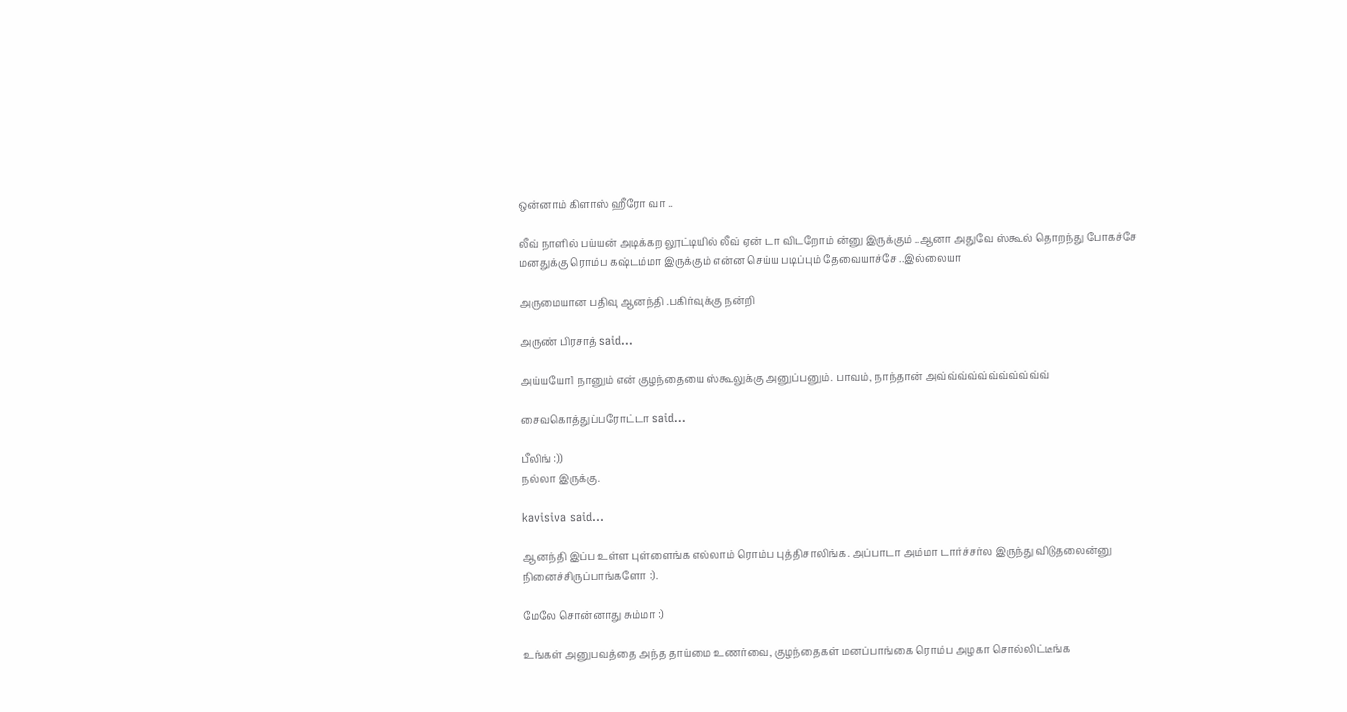ஒன்னாம் கிளாஸ் ஹீரோ வா ..

லீவ் நாளில் பய்யன் அடிக்கற லூட்டியில் லீவ் ஏன் டா விடறோம் ன்னு இருக்கும் ..ஆனா அதுவே ஸ்கூல் தொறந்து போகச்சே மனதுக்கு ரொம்ப கஷ்டம்மா இருக்கும் என்ன செய்ய படிப்பும் தேவையாச்சே ..இல்லையா

அருமையான பதிவு ஆனந்தி .பகிர்வுக்கு நன்றி

அருண் பிரசாத் said...

அய்யயோ1 நானும் என் குழந்தையை ஸ்கூலுக்கு அனுப்பனும். பாவம், நாந்தான் அவ்வ்வ்வ்வ்வ்வ்வ்வ்வ்வ்

சைவகொத்துப்பரோட்டா said...

பீலிங் :))
நல்லா இருக்கு.

kavisiva said...

ஆனந்தி இப்ப உள்ள புள்ளைங்க எல்லாம் ரொம்ப புத்திசாலிங்க. அப்பாடா அம்மா டார்ச்சர்ல இருந்து விடுதலைன்னு நினைச்சிருப்பாங்களோ :).

மேலே சொன்னாது சும்மா :)

உங்கள் அனுபவத்தை அந்த தாய்மை உணர்வை, குழந்தைகள் மனப்பாங்கை ரொம்ப அழகா சொல்லிட்டீங்க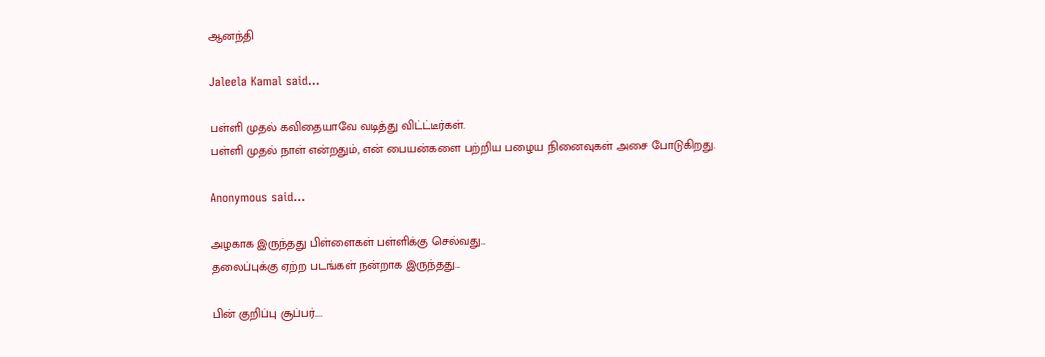ஆனந்தி

Jaleela Kamal said...

பள்ளி முதல் கவிதையாவே வடித்து விட்ட்டீர்கள்.
பள்ளி முதல் நாள் என்றதும், என் பையன்களை பற்றிய பழைய நினைவுகள் அசை போடுகிறது.

Anonymous said...

அழகாக இருந்தது பிள்ளைகள் பள்ளிக்கு செல்வது...
தலைப்புக்கு ஏற்ற படங்கள் நன்றாக இருந்தது...

பின் குறிப்பு சூப்பர்....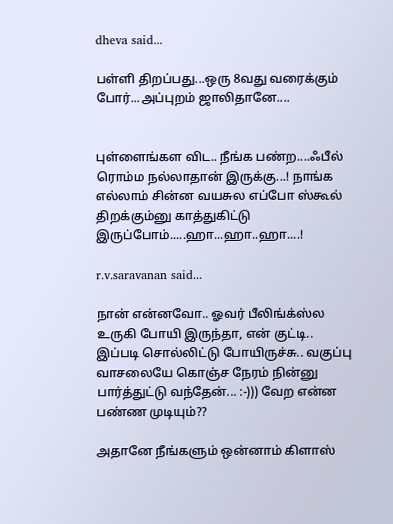dheva said...

பள்ளி திறப்பது...ஒரு 8வது வரைக்கும் போர்...அப்புறம் ஜாலிதானே....


புள்ளைங்கள விட.. நீங்க பண்ற....ஃபீல் ரொம்ம நல்லாதான் இருக்கு...! நாங்க எல்லாம் சின்ன வயசுல எப்போ ஸ்கூல் திறக்கும்னு காத்துகிட்டு இருப்போம்.....ஹா...ஹா..ஹா....!

r.v.saravanan said...

நான் என்னவோ.. ஓவர் பீலிங்க்ஸ்ல உருகி போயி இருந்தா, என் குட்டி.. இப்படி சொல்லிட்டு போயிருச்சு.. வகுப்பு வாசலையே கொஞ்ச நேரம் நின்னு பார்த்துட்டு வந்தேன்... :-))) வேற என்ன பண்ண முடியும்??

அதானே நீங்களும் ஒன்னாம் கிளாஸ்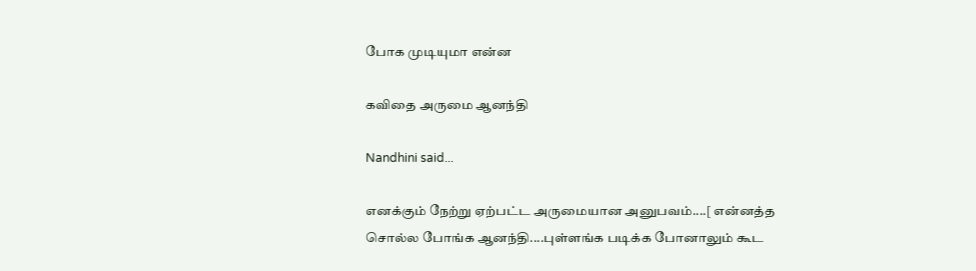போக முடியுமா என்ன

கவிதை அருமை ஆனந்தி

Nandhini said...

எனக்கும் நேற்று ஏற்பட்ட அருமையான அனுபவம்....[ என்னத்த சொல்ல போங்க ஆனந்தி....புள்ளங்க படிக்க போனாலும் கூட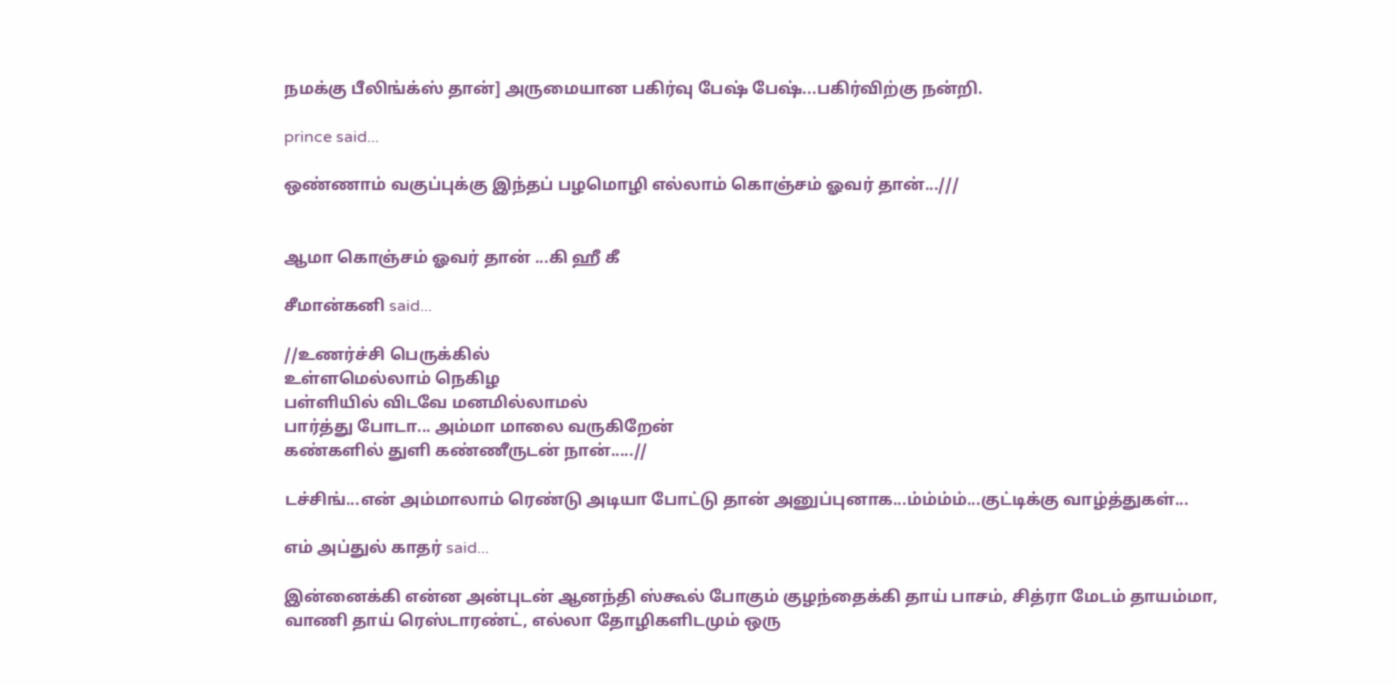நமக்கு பீலிங்க்ஸ் தான்] அருமையான பகிர்வு பேஷ் பேஷ்...பகிர்விற்கு நன்றி.

prince said...

ஒண்ணாம் வகுப்புக்கு இந்தப் பழமொழி எல்லாம் கொஞ்சம் ஓவர் தான்...///


ஆமா கொஞ்சம் ஓவர் தான் ...கி ஹீ கீ

சீமான்கனி said...

//உணர்ச்சி பெருக்கில்
உள்ளமெல்லாம் நெகிழ
பள்ளியில் விடவே மனமில்லாமல்
பார்த்து போடா... அம்மா மாலை வருகிறேன்
கண்களில் துளி கண்ணீருடன் நான்.....//

டச்சிங்...என் அம்மாலாம் ரெண்டு அடியா போட்டு தான் அனுப்புனாக...ம்ம்ம்ம்...குட்டிக்கு வாழ்த்துகள்...

எம் அப்துல் காதர் said...

இன்னைக்கி என்ன அன்புடன் ஆனந்தி ஸ்கூல் போகும் குழந்தைக்கி தாய் பாசம், சித்ரா மேடம் தாயம்மா, வாணி தாய் ரெஸ்டாரண்ட், எல்லா தோழிகளிடமும் ஒரு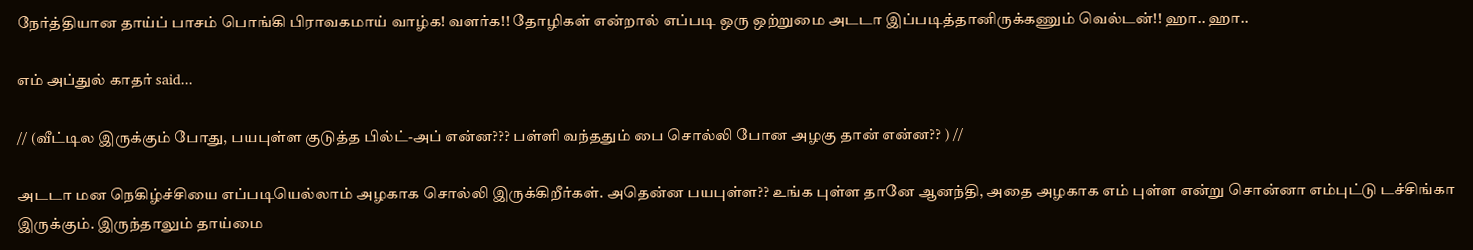நேர்த்தியான தாய்ப் பாசம் பொங்கி பிராவகமாய் வாழ்க! வளர்க!! தோழிகள் என்றால் எப்படி ஒரு ஒற்றுமை அடடா இப்படித்தானிருக்கணும் வெல்டன்!! ஹா.. ஹா..

எம் அப்துல் காதர் said...

// (வீட்டில இருக்கும் போது, பயபுள்ள குடுத்த பில்ட்-அப் என்ன??? பள்ளி வந்ததும் பை சொல்லி போன அழகு தான் என்ன?? ) //

அடடா மன நெகிழ்ச்சியை எப்படியெல்லாம் அழகாக சொல்லி இருக்கிறீர்கள். அதென்ன பயபுள்ள?? உங்க புள்ள தானே ஆனந்தி, அதை அழகாக எம் புள்ள என்று சொன்னா எம்புட்டு டச்சிங்கா இருக்கும். இருந்தாலும் தாய்மை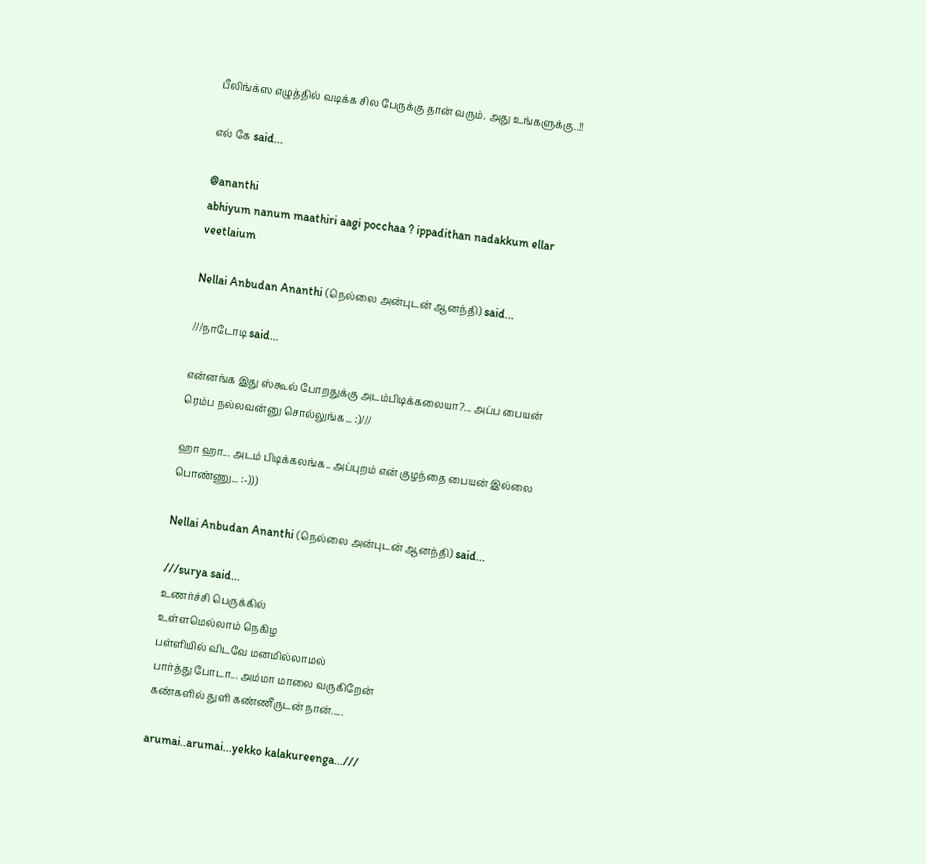பீலிங்க்ஸ எழுத்தில் வடிக்க சில பேருக்கு தான் வரும். அது உங்களுக்கு..!!

எல் கே said...

@ananthi
abhiyum nanum maathiri aagi pocchaa ? ippadithan nadakkum ellar veetlaium

Nellai Anbudan Ananthi (நெல்லை அன்புடன் ஆனந்தி) said...

///நாடோடி said...

என்ன‌ங்க‌ இது ஸ்கூல் போற‌துக்கு அட‌ம்பிடிக்க‌லையா?... அப்ப‌ பைய‌ன் ரெம்ப‌ ந‌ல்ல‌வ‌ன்னு சொல்லுங்க‌... :)///

ஹா ஹா... அடம் பிடிக்கலங்க.. அப்புறம் என் குழந்தை பையன் இல்லை பொண்ணு... :-)))

Nellai Anbudan Ananthi (நெல்லை அன்புடன் ஆனந்தி) said...

///surya said...
உணர்ச்சி பெருக்கில்
உள்ளமெல்லாம் நெகிழ
பள்ளியில் விடவே மனமில்லாமல்
பார்த்து போடா... அம்மா மாலை வருகிறேன்
கண்களில் துளி கண்ணீருடன் நான்.....

arumai..arumai...yekko kalakureenga...///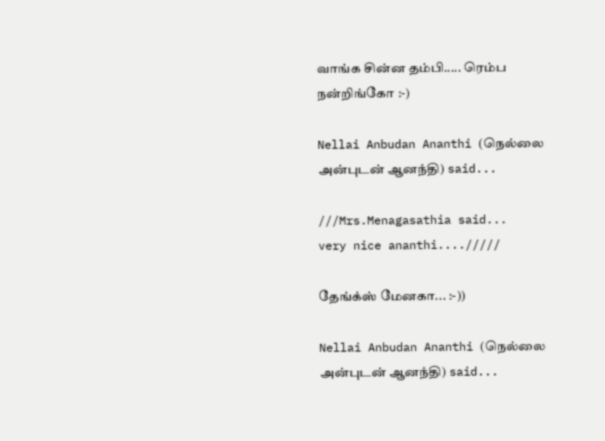வாங்க சின்ன தம்பி..... ரெம்ப நன்றிங்கோ :-)

Nellai Anbudan Ananthi (நெல்லை அன்புடன் ஆனந்தி) said...

///Mrs.Menagasathia said...
very nice ananthi..../////

தேங்க்ஸ் மேனகா... :-))

Nellai Anbudan Ananthi (நெல்லை அன்புடன் ஆனந்தி) said...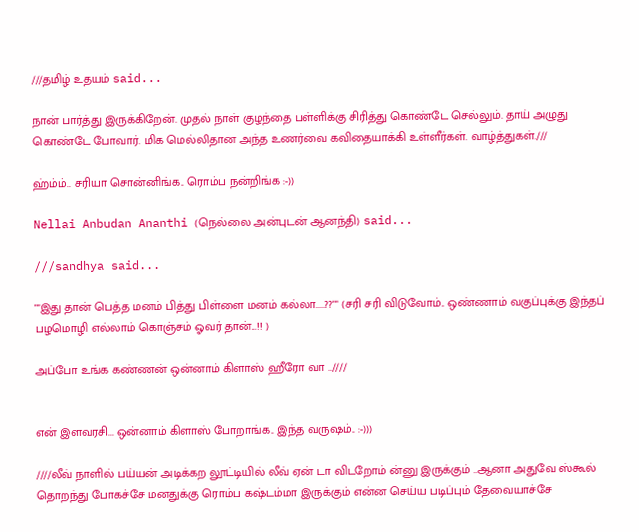///தமிழ் உதயம் said...

நான் பார்த்து இருக்கிறேன். முதல் நாள் குழந்தை பள்ளிக்கு சிரித்து கொண்டே செல்லும். தாய் அழுது கொண்டே போவார். மிக மெல்லிதான அந்த உணர்வை கவிதையாக்கி உள்ளீர்கள். வாழ்த்துகள்.///

ஹ்ம்ம்.. சரியா சொன்னிங்க.. ரொம்ப நன்றிங்க :-))

Nellai Anbudan Ananthi (நெல்லை அன்புடன் ஆனந்தி) said...

///sandhya said...

""இது தான் பெத்த மனம் பித்து பிள்ளை மனம் கல்லா.....??"" (சரி சரி விடுவோம்.. ஒண்ணாம் வகுப்புக்கு இந்தப் பழமொழி எல்லாம் கொஞ்சம் ஓவர் தான்...!! )

அப்போ உங்க கண்ணன் ஒன்னாம் கிளாஸ் ஹீரோ வா ..////


என் இளவரசி... ஒன்னாம் கிளாஸ் போறாங்க.. இந்த வருஷம்.. :-)))

////லீவ் நாளில் பய்யன் அடிக்கற லூட்டியில் லீவ் ஏன் டா விடறோம் ன்னு இருக்கும் ..ஆனா அதுவே ஸ்கூல் தொறந்து போகச்சே மனதுக்கு ரொம்ப கஷ்டம்மா இருக்கும் என்ன செய்ய படிப்பும் தேவையாச்சே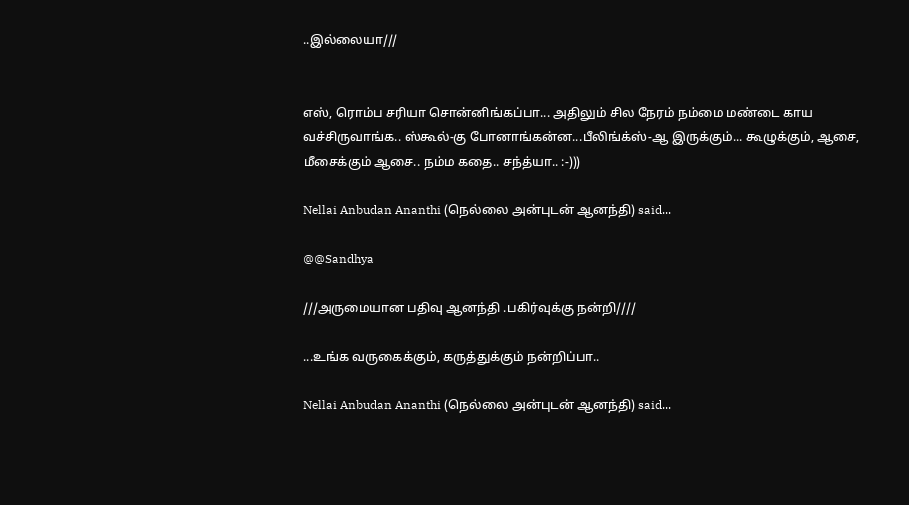..இல்லையா///


எஸ், ரொம்ப சரியா சொன்னிங்கப்பா... அதிலும் சில நேரம் நம்மை மண்டை காய வச்சிருவாங்க.. ஸ்கூல்-கு போனாங்கன்ன...பீலிங்க்ஸ்-ஆ இருக்கும்... கூழுக்கும், ஆசை, மீசைக்கும் ஆசை.. நம்ம கதை.. சந்த்யா.. :-)))

Nellai Anbudan Ananthi (நெல்லை அன்புடன் ஆனந்தி) said...

@@Sandhya

///அருமையான பதிவு ஆனந்தி .பகிர்வுக்கு நன்றி////

...உங்க வருகைக்கும், கருத்துக்கும் நன்றிப்பா..

Nellai Anbudan Ananthi (நெல்லை அன்புடன் ஆனந்தி) said...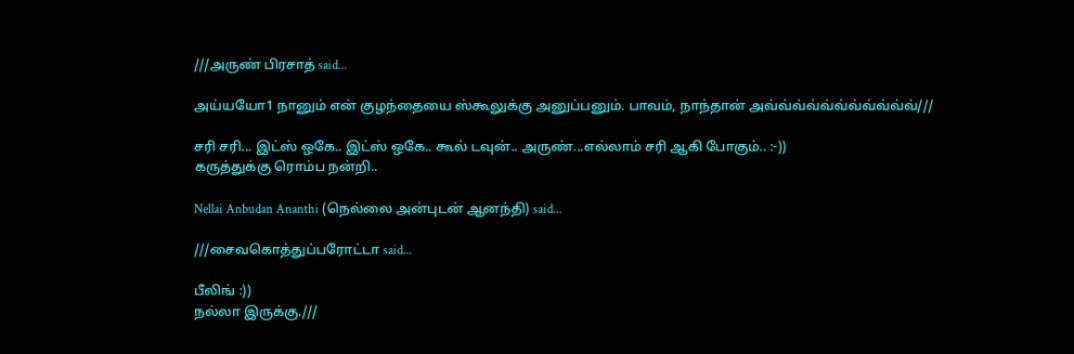///அருண் பிரசாத் said...

அய்யயோ1 நானும் என் குழந்தையை ஸ்கூலுக்கு அனுப்பனும். பாவம், நாந்தான் அவ்வ்வ்வ்வ்வ்வ்வ்வ்வ்வ்///

சரி சரி... இட்ஸ் ஒகே.. இட்ஸ் ஒகே.. கூல் டவுன்.. அருண்...எல்லாம் சரி ஆகி போகும்.. :-))
கருத்துக்கு ரொம்ப நன்றி..

Nellai Anbudan Ananthi (நெல்லை அன்புடன் ஆனந்தி) said...

///சைவகொத்துப்பரோட்டா said...

பீலிங் :))
நல்லா இருக்கு.///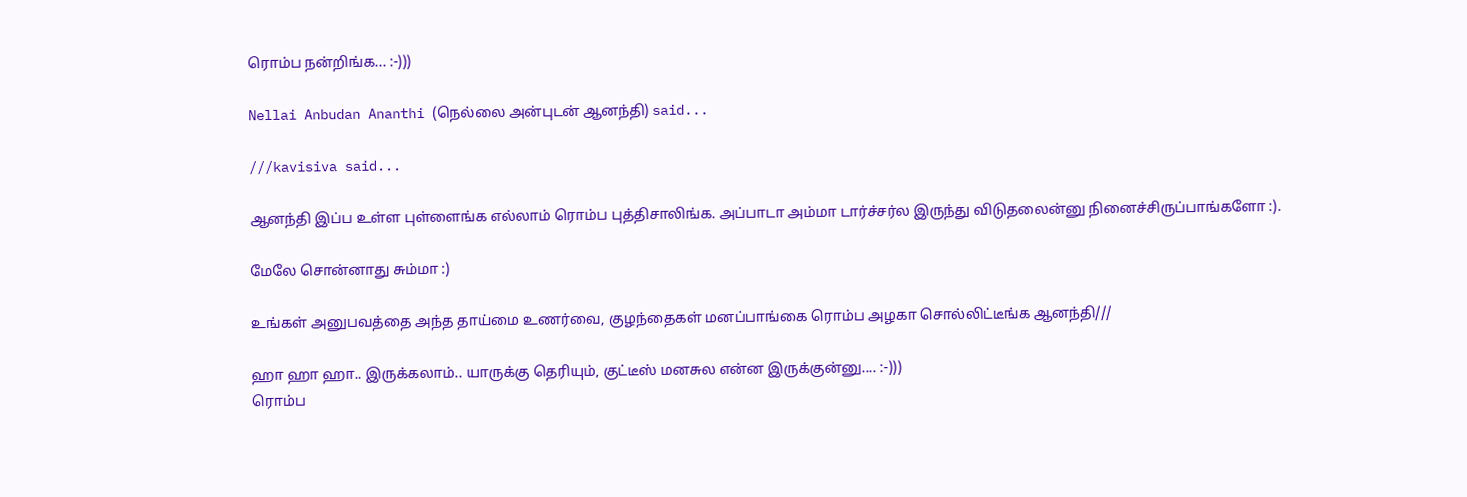ரொம்ப நன்றிங்க... :-)))

Nellai Anbudan Ananthi (நெல்லை அன்புடன் ஆனந்தி) said...

///kavisiva said...

ஆனந்தி இப்ப உள்ள புள்ளைங்க எல்லாம் ரொம்ப புத்திசாலிங்க. அப்பாடா அம்மா டார்ச்சர்ல இருந்து விடுதலைன்னு நினைச்சிருப்பாங்களோ :).

மேலே சொன்னாது சும்மா :)

உங்கள் அனுபவத்தை அந்த தாய்மை உணர்வை, குழந்தைகள் மனப்பாங்கை ரொம்ப அழகா சொல்லிட்டீங்க ஆனந்தி///

ஹா ஹா ஹா.. இருக்கலாம்.. யாருக்கு தெரியும், குட்டீஸ் மனசுல என்ன இருக்குன்னு.... :-)))
ரொம்ப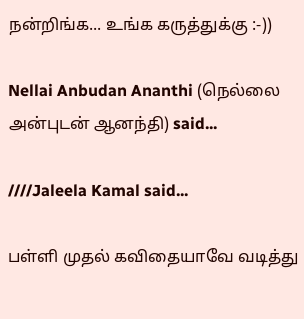நன்றிங்க... உங்க கருத்துக்கு :-))

Nellai Anbudan Ananthi (நெல்லை அன்புடன் ஆனந்தி) said...

////Jaleela Kamal said...

பள்ளி முதல் கவிதையாவே வடித்து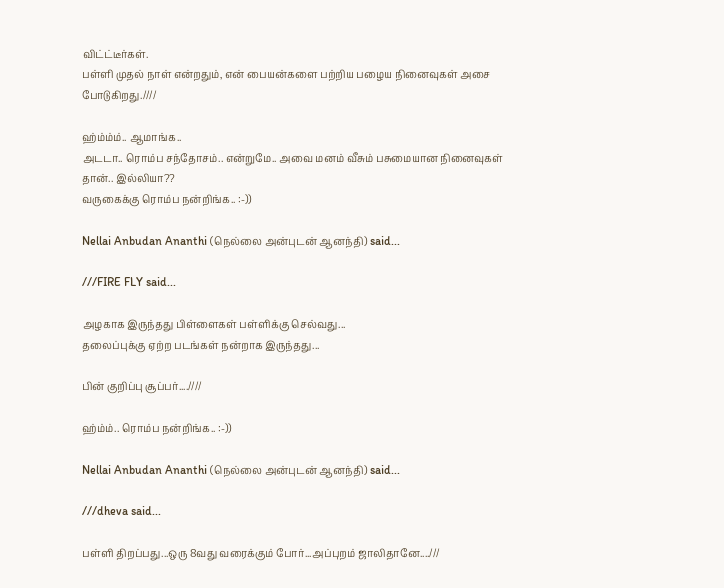விட்ட்டீர்கள்.
பள்ளி முதல் நாள் என்றதும், என் பையன்களை பற்றிய பழைய நினைவுகள் அசை போடுகிறது.////

ஹ்ம்ம்ம்.. ஆமாங்க..
அடடா.. ரொம்ப சந்தோசம்.. என்றுமே.. அவை மனம் வீசும் பசுமையான நினைவுகள் தான்.. இல்லியா??
வருகைக்கு ரொம்ப நன்றிங்க.. :-))

Nellai Anbudan Ananthi (நெல்லை அன்புடன் ஆனந்தி) said...

///FIRE FLY said...

அழகாக இருந்தது பிள்ளைகள் பள்ளிக்கு செல்வது...
தலைப்புக்கு ஏற்ற படங்கள் நன்றாக இருந்தது...

பின் குறிப்பு சூப்பர்....////

ஹ்ம்ம்.. ரொம்ப நன்றிங்க.. :-))

Nellai Anbudan Ananthi (நெல்லை அன்புடன் ஆனந்தி) said...

///dheva said...

பள்ளி திறப்பது...ஒரு 8வது வரைக்கும் போர்...அப்புறம் ஜாலிதானே....///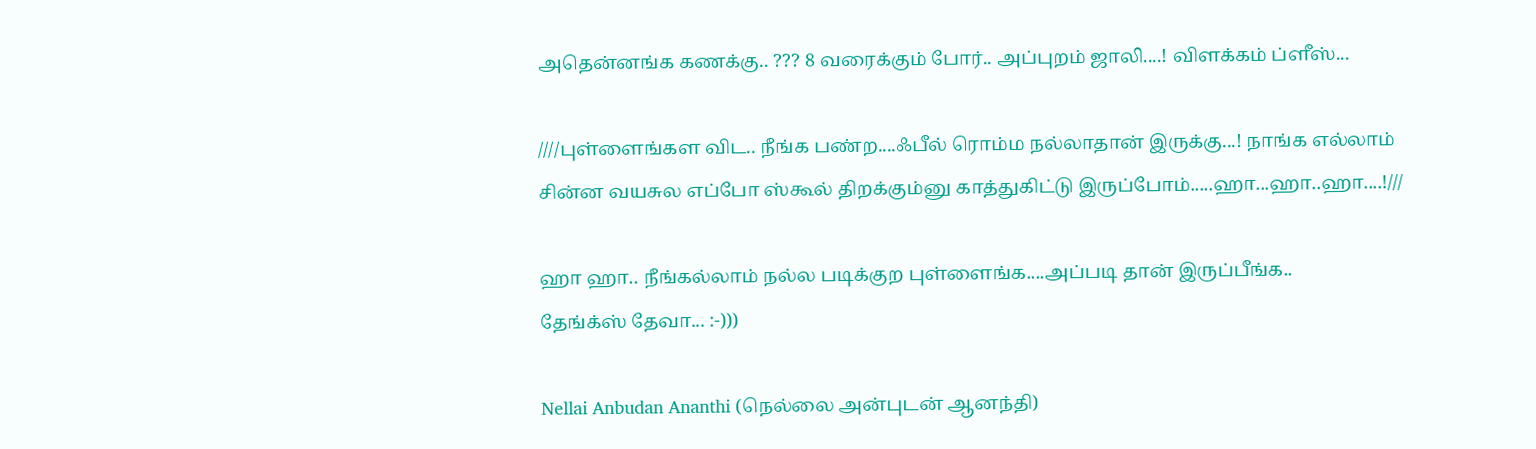அதென்னங்க கணக்கு.. ??? 8 வரைக்கும் போர்.. அப்புறம் ஜாலி....! விளக்கம் ப்ளீஸ்...

////புள்ளைங்கள விட.. நீங்க பண்ற....ஃபீல் ரொம்ம நல்லாதான் இருக்கு...! நாங்க எல்லாம் சின்ன வயசுல எப்போ ஸ்கூல் திறக்கும்னு காத்துகிட்டு இருப்போம்.....ஹா...ஹா..ஹா....!///

ஹா ஹா.. நீங்கல்லாம் நல்ல படிக்குற புள்ளைங்க....அப்படி தான் இருப்பீங்க..
தேங்க்ஸ் தேவா... :-)))

Nellai Anbudan Ananthi (நெல்லை அன்புடன் ஆனந்தி)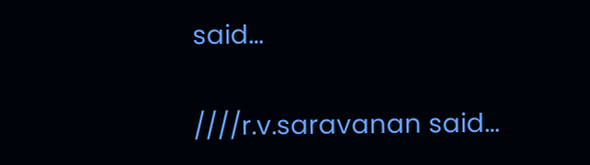said...

////r.v.saravanan said...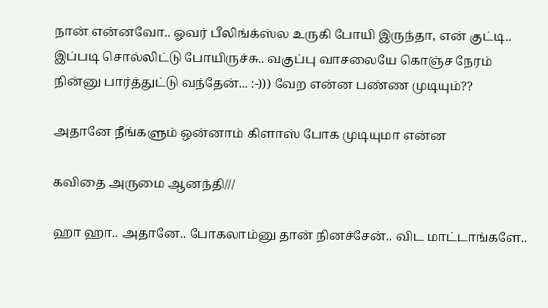நான் என்னவோ.. ஓவர் பீலிங்க்ஸ்ல உருகி போயி இருந்தா, என் குட்டி.. இப்படி சொல்லிட்டு போயிருச்சு.. வகுப்பு வாசலையே கொஞ்ச நேரம் நின்னு பார்த்துட்டு வந்தேன்... :-))) வேற என்ன பண்ண முடியும்??

அதானே நீங்களும் ஒன்னாம் கிளாஸ் போக முடியுமா என்ன

கவிதை அருமை ஆனந்தி///

ஹா ஹா.. அதானே.. போகலாம்னு தான் நினச்சேன்.. விட மாட்டாங்களே..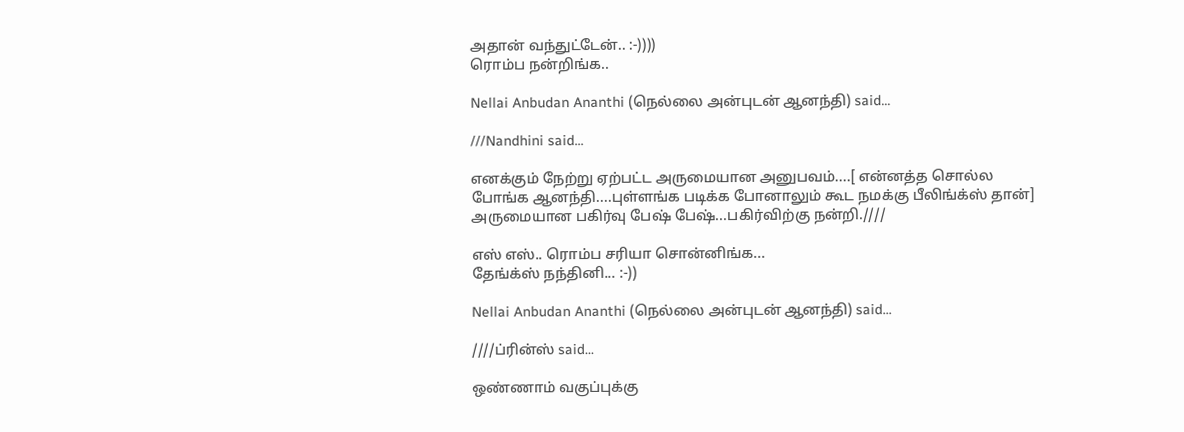அதான் வந்துட்டேன்.. :-))))
ரொம்ப நன்றிங்க..

Nellai Anbudan Ananthi (நெல்லை அன்புடன் ஆனந்தி) said...

///Nandhini said...

எனக்கும் நேற்று ஏற்பட்ட அருமையான அனுபவம்....[ என்னத்த சொல்ல போங்க ஆனந்தி....புள்ளங்க படிக்க போனாலும் கூட நமக்கு பீலிங்க்ஸ் தான்] அருமையான பகிர்வு பேஷ் பேஷ்...பகிர்விற்கு நன்றி.////

எஸ் எஸ்.. ரொம்ப சரியா சொன்னிங்க...
தேங்க்ஸ் நந்தினி... :-))

Nellai Anbudan Ananthi (நெல்லை அன்புடன் ஆனந்தி) said...

////ப்ரின்ஸ் said...

ஒண்ணாம் வகுப்புக்கு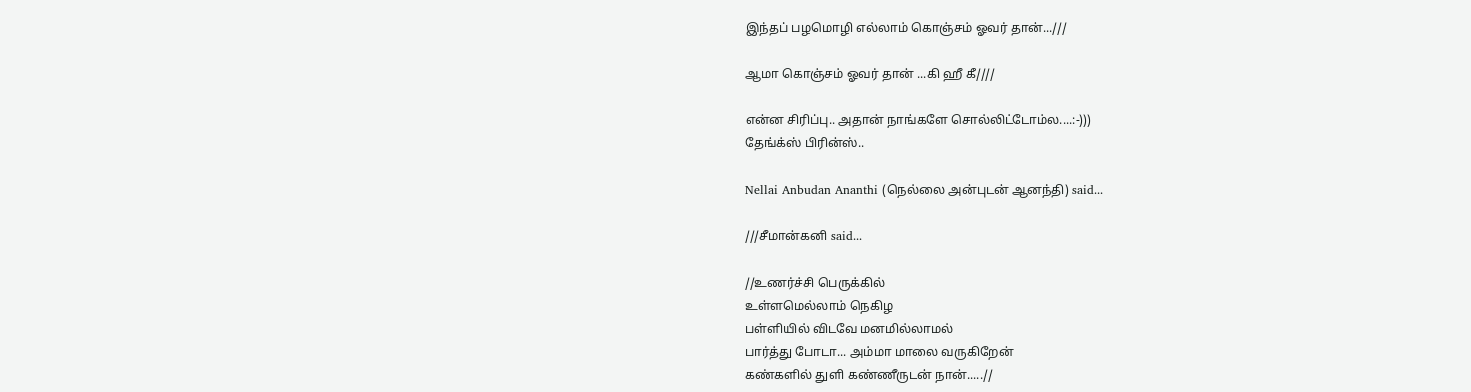இந்தப் பழமொழி எல்லாம் கொஞ்சம் ஓவர் தான்...///

ஆமா கொஞ்சம் ஓவர் தான் ...கி ஹீ கீ////

என்ன சிரிப்பு.. அதான் நாங்களே சொல்லிட்டோம்ல....:-)))
தேங்க்ஸ் பிரின்ஸ்..

Nellai Anbudan Ananthi (நெல்லை அன்புடன் ஆனந்தி) said...

///சீமான்கனி said...

//உணர்ச்சி பெருக்கில்
உள்ளமெல்லாம் நெகிழ
பள்ளியில் விடவே மனமில்லாமல்
பார்த்து போடா... அம்மா மாலை வருகிறேன்
கண்களில் துளி கண்ணீருடன் நான்.....//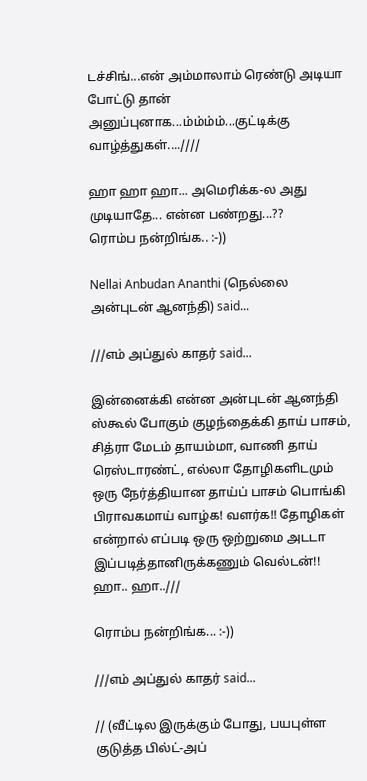டச்சிங்...என் அம்மாலாம் ரெண்டு அடியா போட்டு தான் அனுப்புனாக...ம்ம்ம்ம்...குட்டிக்கு வாழ்த்துகள்....////

ஹா ஹா ஹா... அமெரிக்க-ல அது முடியாதே... என்ன பண்றது...??
ரொம்ப நன்றிங்க.. :-))

Nellai Anbudan Ananthi (நெல்லை அன்புடன் ஆனந்தி) said...

///எம் அப்துல் காதர் said...

இன்னைக்கி என்ன அன்புடன் ஆனந்தி ஸ்கூல் போகும் குழந்தைக்கி தாய் பாசம், சித்ரா மேடம் தாயம்மா, வாணி தாய் ரெஸ்டாரண்ட், எல்லா தோழிகளிடமும் ஒரு நேர்த்தியான தாய்ப் பாசம் பொங்கி பிராவகமாய் வாழ்க! வளர்க!! தோழிகள் என்றால் எப்படி ஒரு ஒற்றுமை அடடா இப்படித்தானிருக்கணும் வெல்டன்!! ஹா.. ஹா..///

ரொம்ப நன்றிங்க... :-))

///எம் அப்துல் காதர் said...

// (வீட்டில இருக்கும் போது, பயபுள்ள குடுத்த பில்ட்-அப்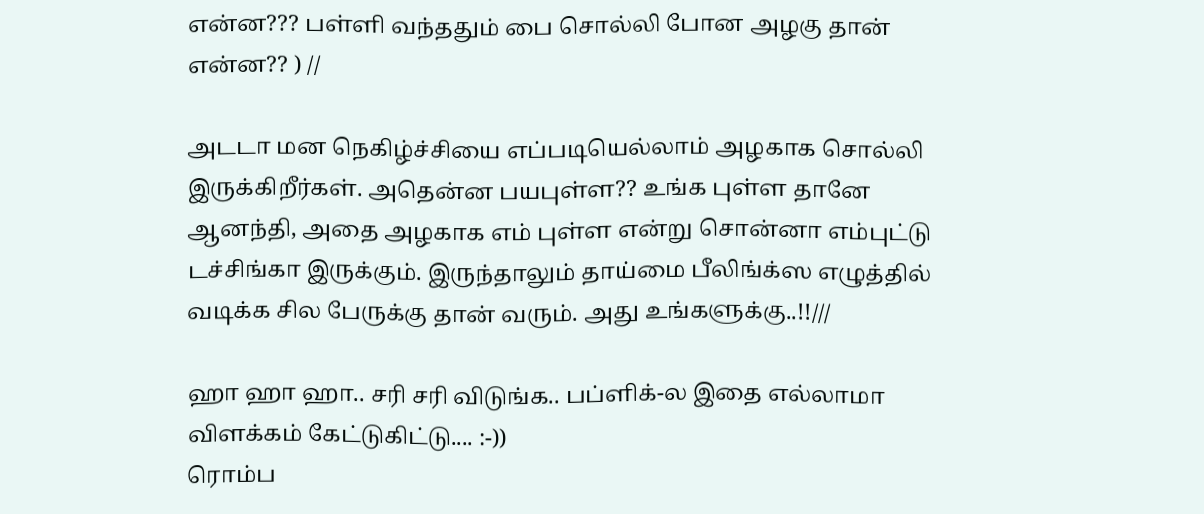என்ன??? பள்ளி வந்ததும் பை சொல்லி போன அழகு தான் என்ன?? ) //

அடடா மன நெகிழ்ச்சியை எப்படியெல்லாம் அழகாக சொல்லி இருக்கிறீர்கள். அதென்ன பயபுள்ள?? உங்க புள்ள தானே ஆனந்தி, அதை அழகாக எம் புள்ள என்று சொன்னா எம்புட்டு டச்சிங்கா இருக்கும். இருந்தாலும் தாய்மை பீலிங்க்ஸ எழுத்தில் வடிக்க சில பேருக்கு தான் வரும். அது உங்களுக்கு..!!///

ஹா ஹா ஹா.. சரி சரி விடுங்க.. பப்ளிக்-ல இதை எல்லாமா விளக்கம் கேட்டுகிட்டு.... :-))
ரொம்ப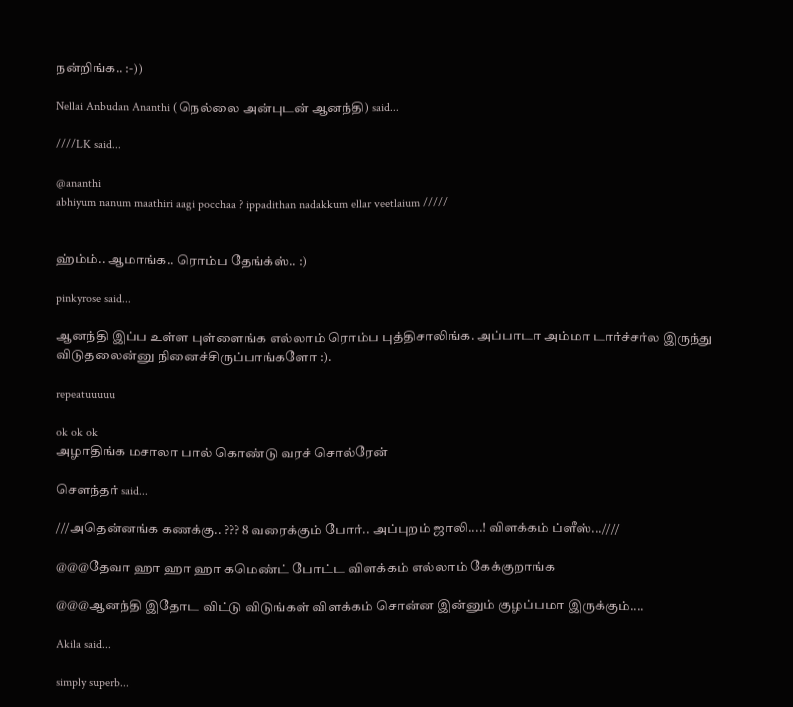நன்றிங்க.. :-))

Nellai Anbudan Ananthi (நெல்லை அன்புடன் ஆனந்தி) said...

////LK said...

@ananthi
abhiyum nanum maathiri aagi pocchaa ? ippadithan nadakkum ellar veetlaium /////


ஹ்ம்ம்.. ஆமாங்க.. ரொம்ப தேங்க்ஸ்.. :)

pinkyrose said...

ஆனந்தி இப்ப உள்ள புள்ளைங்க எல்லாம் ரொம்ப புத்திசாலிங்க. அப்பாடா அம்மா டார்ச்சர்ல இருந்து விடுதலைன்னு நினைச்சிருப்பாங்களோ :).

repeatuuuuu

ok ok ok
அழாதிங்க மசாலா பால் கொண்டு வரச் சொல்ரேன்

சௌந்தர் said...

///அதென்னங்க கணக்கு.. ??? 8 வரைக்கும் போர்.. அப்புறம் ஜாலி....! விளக்கம் ப்ளீஸ்...////

@@@தேவா ஹா ஹா ஹா கமெண்ட் போட்ட விளக்கம் எல்லாம் கேக்குறாங்க

@@@ஆனந்தி இதோட விட்டு விடுங்கள் விளக்கம் சொன்ன இன்னும் குழப்பமா இருக்கும்....

Akila said...

simply superb...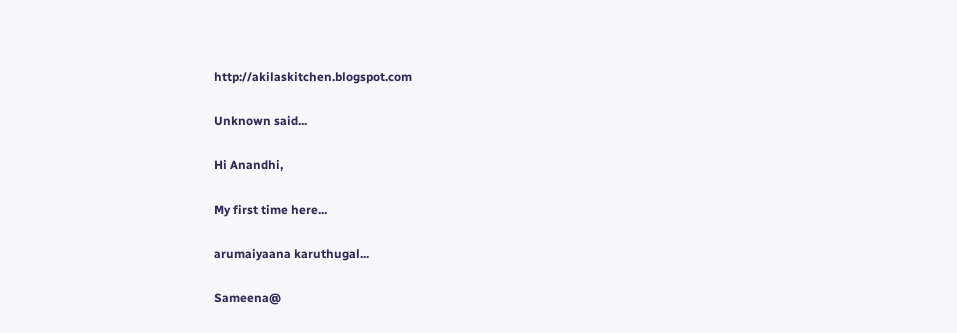http://akilaskitchen.blogspot.com

Unknown said...

Hi Anandhi,

My first time here...

arumaiyaana karuthugal...

Sameena@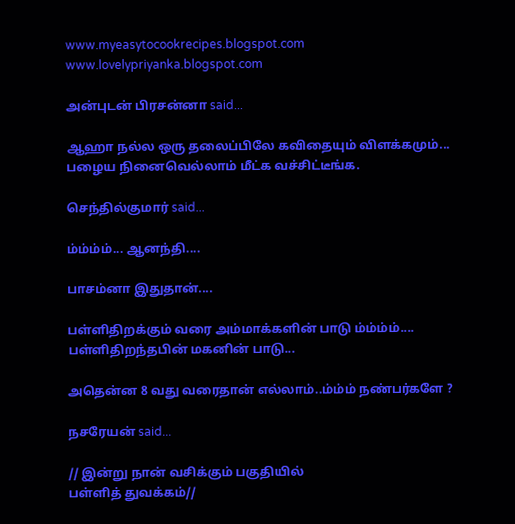www.myeasytocookrecipes.blogspot.com
www.lovelypriyanka.blogspot.com

அன்புடன் பிரசன்னா said...

ஆஹா நல்ல ஒரு தலைப்பிலே கவிதையும் விளக்கமும்... பழைய நினைவெல்லாம் மீட்க வச்சிட்டீங்க.

செந்தில்குமார் said...

ம்ம்ம்ம்... ஆனந்தி....

பாசம்னா இதுதான்....

பள்ளிதிறக்கும் வரை அம்மாக்களின் பாடு ம்ம்ம்ம்....
பள்ளிதிறந்தபின் மகனின் பாடு...

அதென்ன 8 வது வரைதான் எல்லாம்..ம்ம்ம் நண்பர்களே ?

நசரேயன் said...

// இன்று நான் வசிக்கும் பகுதியில்
பள்ளித் துவக்கம்//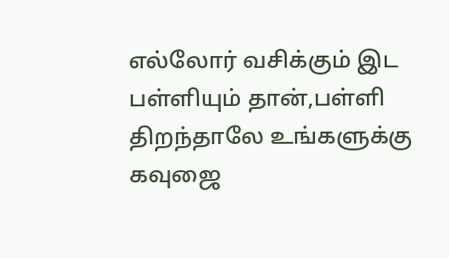எல்லோர் வசிக்கும் இட பள்ளியும் தான்,பள்ளி திறந்தாலே உங்களுக்கு கவுஜை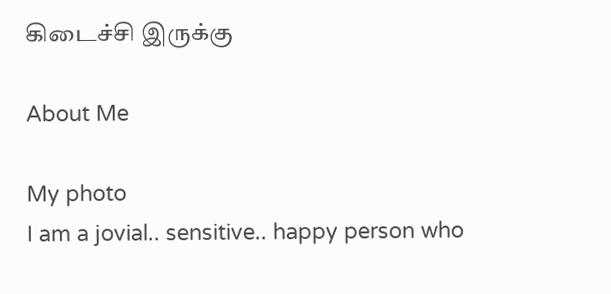கிடைச்சி இருக்கு

About Me

My photo
I am a jovial.. sensitive.. happy person who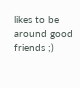likes to be around good friends ;)